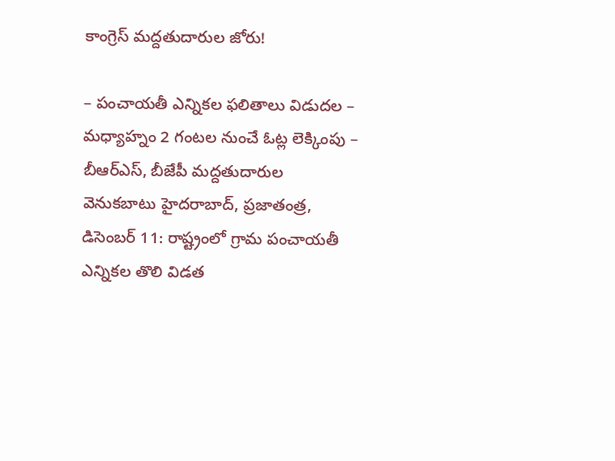కాంగ్రెస్ మద్దతుదారుల జోరు!

– పంచాయతీ ఎన్నికల ఫలితాలు విడుదల – మధ్యాహ్నం 2 గంటల నుంచే ఓట్ల లెక్కింపు – బీఆర్ఎస్, బీజేపీ మద్దతుదారుల వెనుకబాటు హైదరాబాద్, ప్రజాతంత్ర, డిసెంబర్ 11: రాష్ట్రంలో గ్రామ పంచాయతీ ఎన్నికల తొలి విడత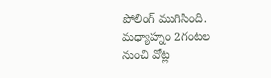పోలింగ్ ముగిసింది. మధ్యాహ్నం 2గంటల నుంచి వోట్ల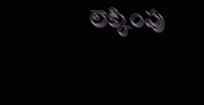లెక్కింపు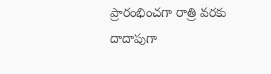ప్రారంభించగా రాత్రి వరకు దాదాపుగా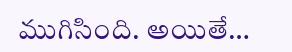ముగిసింది. అయితే…